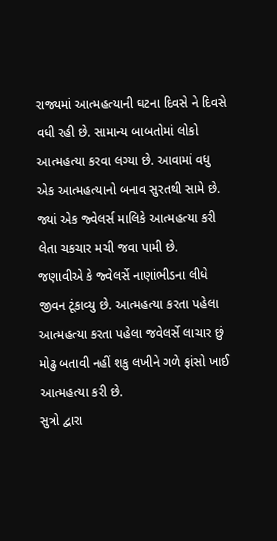રાજ્યમાં આત્મહત્યાની ઘટના દિવસે ને દિવસે વધી રહી છે. સામાન્ય બાબતોમાં લોકો આત્મહત્યા કરવા લગ્યા છે. આવામાં વધુ એક આત્મહત્યાનો બનાવ સુરતથી સામે છે. જ્યાં એક જ્વેલર્સ માલિકે આત્મહત્યા કરી લેતા ચકચાર મચી જવા પામી છે.
જણાવીએ કે જ્વેલર્સે નાણાંભીડના લીધે જીવન ટૂંકાવ્યુ છે. આત્મહત્યા કરતા પહેલા આત્મહત્યા કરતા પહેલા જવેલર્સે લાચાર છું મોઢુ બતાવી નહીં શકુ લખીને ગળે ફાંસો ખાઈ આત્મહત્યા કરી છે.
સુત્રો દ્વારા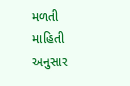મળતી માહિતી અનુસાર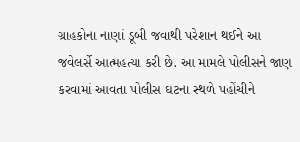ગ્રાહકોના નાણાં ડૂબી જવાથી પરેશાન થઈને આ જવેલર્સે આત્મહત્યા કરી છે. આ મામલે પોલીસને જાણ કરવામાં આવતા પોલીસ ઘટના સ્થળે પહોંચીને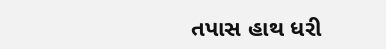તપાસ હાથ ધરી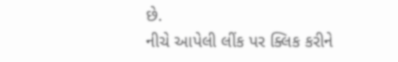છે.
નીચે આપેલી લીંક પર ક્લિક કરીને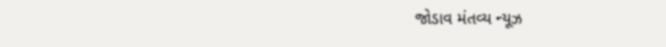જોડાવ મંતવ્ય ન્યૂઝ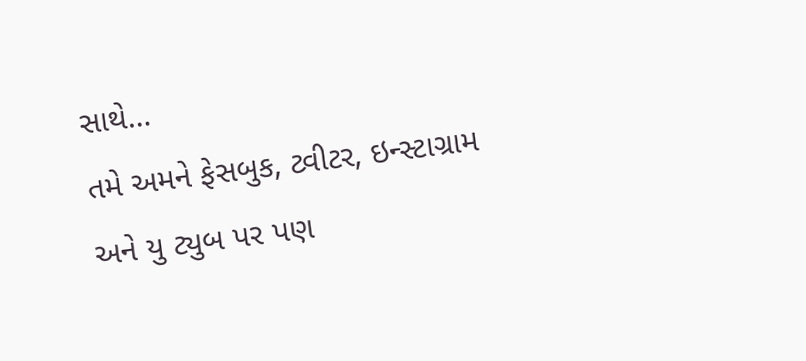સાથે…
તમે અમને ફેસબુક, ટ્વીટર, ઇન્સ્ટાગ્રામ અને યુ ટ્યુબ પર પણ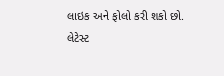લાઇક અને ફોલો કરી શકો છો.
લેટેસ્ટ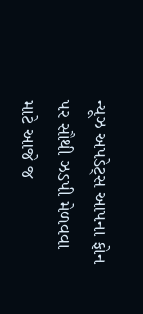ન્યૂઝ અપડેટ્સ આપના ફોન પર સૌથી ઝડપી મેળવવા માટે આજે જ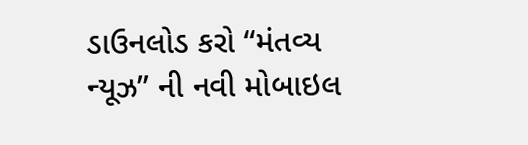ડાઉનલોડ કરો “મંતવ્ય ન્યૂઝ” ની નવી મોબાઇલ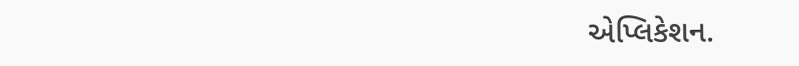એપ્લિકેશન.